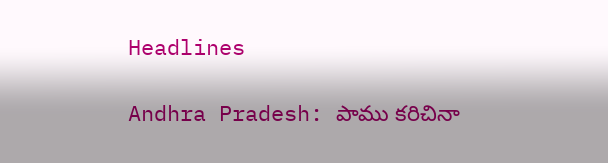Headlines

Andhra Pradesh: పాము కరిచినా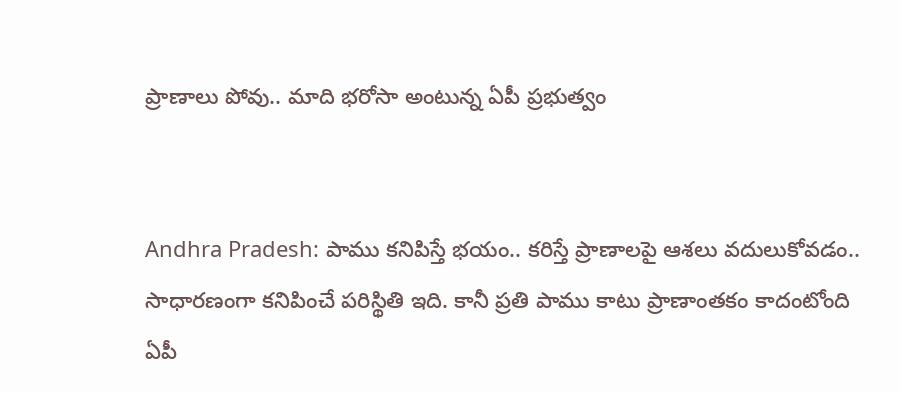ప్రాణాలు పోవు.. మాది భరోసా అంటున్న ఏపీ ప్రభుత్వం


Andhra Pradesh: పాము కనిపిస్తే భయం.. కరిస్తే ప్రాణాలపై ఆశలు వదులుకోవడం.. సాధారణంగా కనిపించే పరిస్థితి ఇది. కానీ ప్రతి పాము కాటు ప్రాణాంతకం కాదంటోంది ఏపీ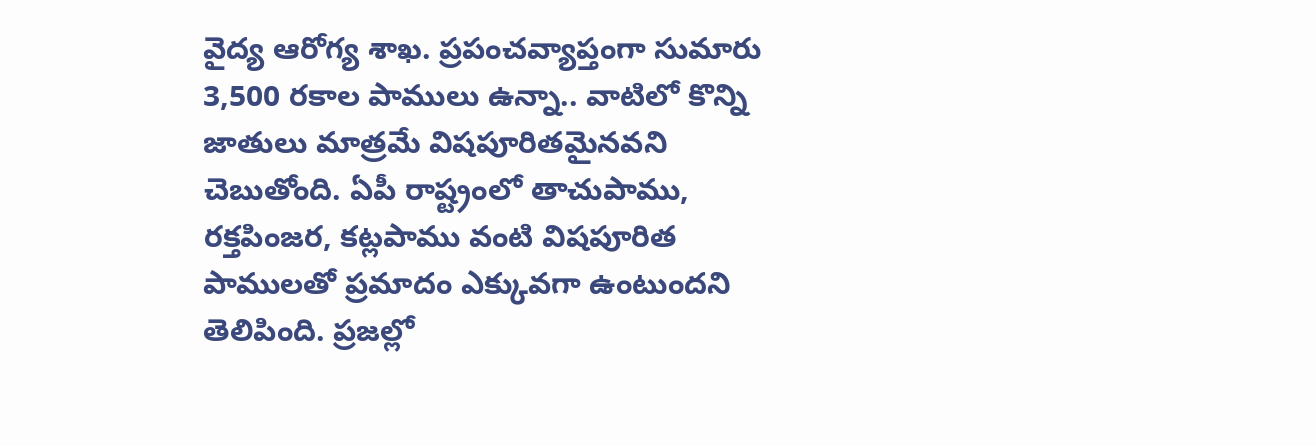వైద్య ఆరోగ్య శాఖ. ప్రపంచవ్యాప్తంగా సుమారు 3,500 రకాల పాములు ఉన్నా.. వాటిలో కొన్ని జాతులు మాత్రమే విషపూరితమైనవని చెబుతోంది. ఏపీ రాష్ట్రంలో తాచుపాము, రక్తపింజర, కట్లపాము వంటి విషపూరిత పాములతో ప్రమాదం ఎక్కువగా ఉంటుందని తెలిపింది. ప్రజల్లో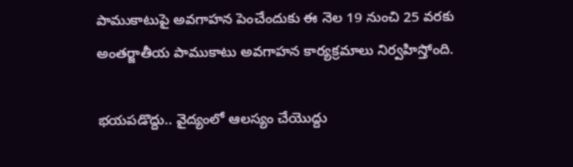పాముకాటుపై అవగాహన పెంచేందుకు ఈ నెల 19 నుంచి 25 వరకు అంతర్జాతీయ పాముకాటు అవగాహన కార్యక్రమాలు నిర్వహిస్తోంది.

భయపడొద్దు.. వైద్యంలో ఆలస్యం చేయొద్దు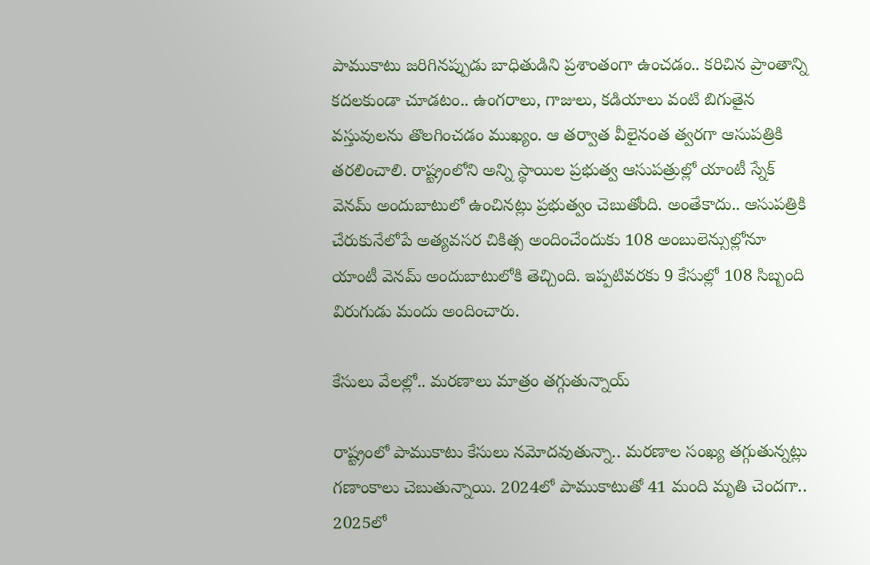పాముకాటు జరిగినప్పుడు బాధితుడిని ప్రశాంతంగా ఉంచడం.. కరిచిన ప్రాంతాన్ని కదలకుండా చూడటం.. ఉంగరాలు, గాజులు, కడియాలు వంటి బిగుతైన వస్తువులను తొలగించడం ముఖ్యం. ఆ తర్వాత వీలైనంత త్వరగా ఆసుపత్రికి తరలించాలి. రాష్ట్రంలోని అన్ని స్థాయిల ప్రభుత్వ ఆసుపత్రుల్లో యాంటీ స్నేక్ వెనమ్ అందుబాటులో ఉంచినట్లు ప్రభుత్వం చెబుతోంది. అంతేకాదు.. ఆసుపత్రికి చేరుకునేలోపే అత్యవసర చికిత్స అందించేందుకు 108 అంబులెన్సుల్లోనూ యాంటీ వెనమ్ అందుబాటులోకి తెచ్చింది. ఇప్పటివరకు 9 కేసుల్లో 108 సిబ్బంది విరుగుడు మందు అందించారు.

కేసులు వేలల్లో.. మరణాలు మాత్రం తగ్గుతున్నాయ్

రాష్ట్రంలో పాముకాటు కేసులు నమోదవుతున్నా.. మరణాల సంఖ్య తగ్గుతున్నట్లు గణాంకాలు చెబుతున్నాయి. 2024లో పాముకాటుతో 41 మంది మృతి చెందగా.. 2025లో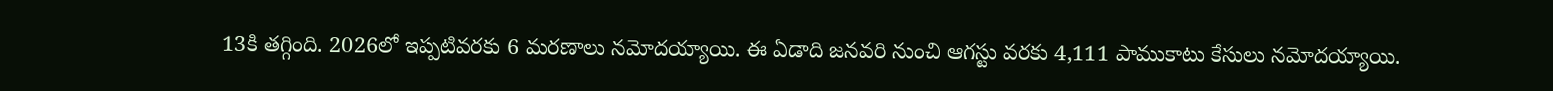13కి తగ్గింది. 2026లో ఇప్పటివరకు 6 మరణాలు నమోదయ్యాయి. ఈ ఏడాది జనవరి నుంచి ఆగస్టు వరకు 4,111 పాముకాటు కేసులు నమోదయ్యాయి.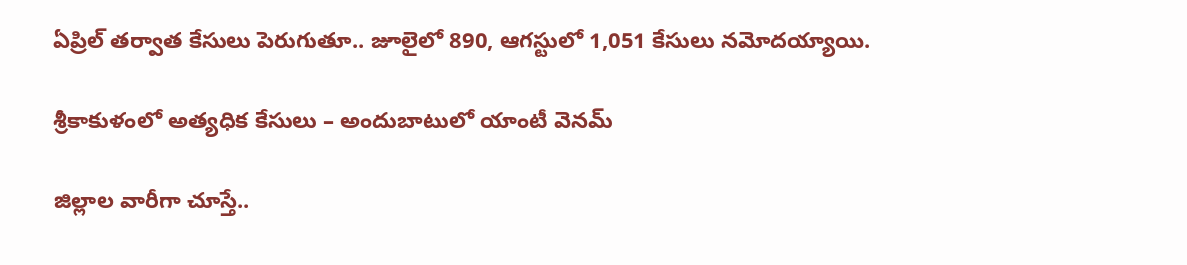ఏప్రిల్ తర్వాత కేసులు పెరుగుతూ.. జూలైలో 890, ఆగస్టులో 1,051 కేసులు నమోదయ్యాయి.

శ్రీకాకుళంలో అత్యధిక కేసులు – అందుబాటులో యాంటీ వెనమ్

జిల్లాల వారీగా చూస్తే..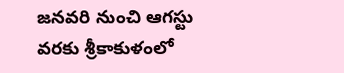జనవరి నుంచి ఆగస్టు వరకు శ్రీకాకుళంలో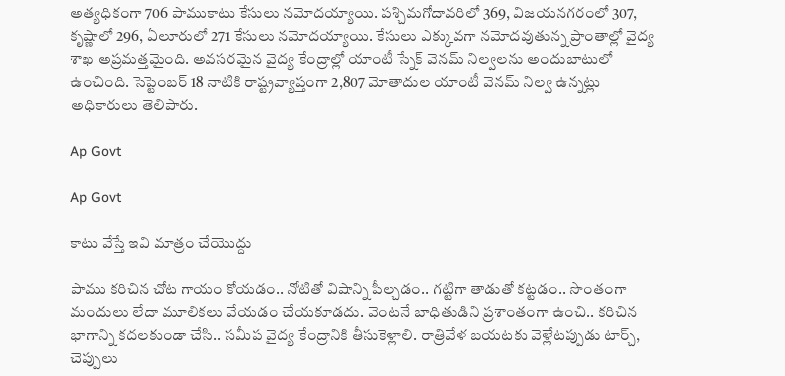అత్యధికంగా 706 పాముకాటు కేసులు నమోదయ్యాయి. పశ్చిమగోదావరిలో 369, విజయనగరంలో 307, కృష్ణాలో 296, ఏలూరులో 271 కేసులు నమోదయ్యాయి. కేసులు ఎక్కువగా నమోదవుతున్న ప్రాంతాల్లో వైద్య శాఖ అప్రమత్తమైంది. అవసరమైన వైద్య కేంద్రాల్లో యాంటీ స్నేక్ వెనమ్ నిల్వలను అందుబాటులో ఉంచింది. సెప్టెంబర్ 18 నాటికి రాష్ట్రవ్యాప్తంగా 2,807 మోతాదుల యాంటీ వెనమ్ నిల్వ ఉన్నట్లు అధికారులు తెలిపారు.

Ap Govt

Ap Govt

కాటు వేస్తే ఇవి మాత్రం చేయొద్దు

పాము కరిచిన చోట గాయం కోయడం.. నోటితో విషాన్ని పీల్చడం.. గట్టిగా తాడుతో కట్టడం.. సొంతంగా మందులు లేదా మూలికలు వేయడం చేయకూడదు. వెంటనే బాధితుడిని ప్రశాంతంగా ఉంచి.. కరిచిన భాగాన్ని కదలకుండా చేసి.. సమీప వైద్య కేంద్రానికి తీసుకెళ్లాలి. రాత్రివేళ బయటకు వెళ్లేటప్పుడు టార్చ్, చెప్పులు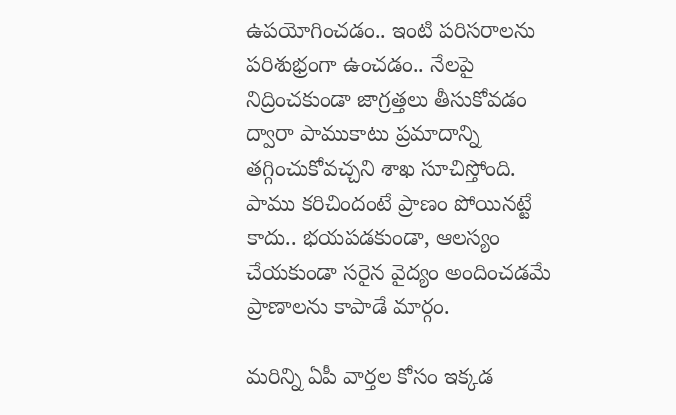ఉపయోగించడం.. ఇంటి పరిసరాలను పరిశుభ్రంగా ఉంచడం.. నేలపై నిద్రించకుండా జాగ్రత్తలు తీసుకోవడం ద్వారా పాముకాటు ప్రమాదాన్ని తగ్గించుకోవచ్చని శాఖ సూచిస్తోంది. పాము కరిచిందంటే ప్రాణం పోయినట్టే కాదు.. భయపడకుండా, ఆలస్యం చేయకుండా సరైన వైద్యం అందించడమే ప్రాణాలను కాపాడే మార్గం.

మరిన్ని ఏపీ వార్తల కోసం ఇక్కడ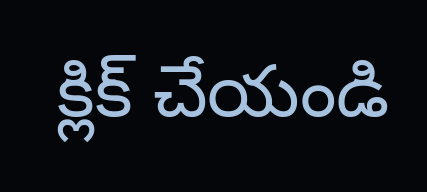క్లిక్ చేయండి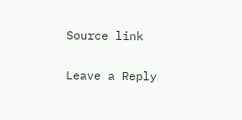Source link

Leave a Reply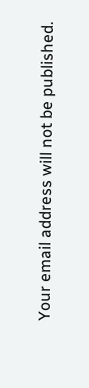Your email address will not be published.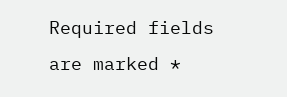Required fields are marked *